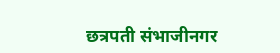छत्रपती संभाजीनगर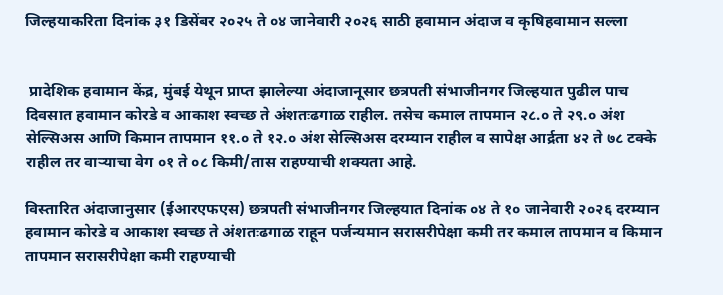जिल्हयाकरिता दिनांक ३१ डिसेंबर २०२५ ते ०४ जानेवारी २०२६ साठी हवामान अंदाज व कृषिहवामान सल्ला


 प्रादेशिक हवामान केंद्र, मुंबई येथून प्राप्त झालेल्या अंदाजानूसार छत्रपती संभाजीनगर जिल्हयात पुढील पाच दिवसात हवामान कोरडे व आकाश स्वच्छ ते अंशतःढगाळ राहील. तसेच कमाल तापमान २८.० ते २९.० अंश सेल्सिअस आणि किमान तापमान ११.० ते १२.० अंश सेल्सिअस दरम्यान राहील व सापेक्ष आर्द्रता ४२ ते ७८ टक्के राहील तर वाऱ्याचा वेग ०१ ते ०८ किमी/तास राहण्याची शक्यता आहे.

विस्तारित अंदाजानुसार (ईआरएफएस) छत्रपती संभाजीनगर जिल्हयात दिनांक ०४ ते १० जानेवारी २०२६ दरम्यान हवामान कोरडे व आकाश स्वच्छ ते अंशतःढगाळ राहून पर्जन्यमान सरासरीपेक्षा कमी तर कमाल तापमान व किमान तापमान सरासरीपेक्षा कमी राहण्याची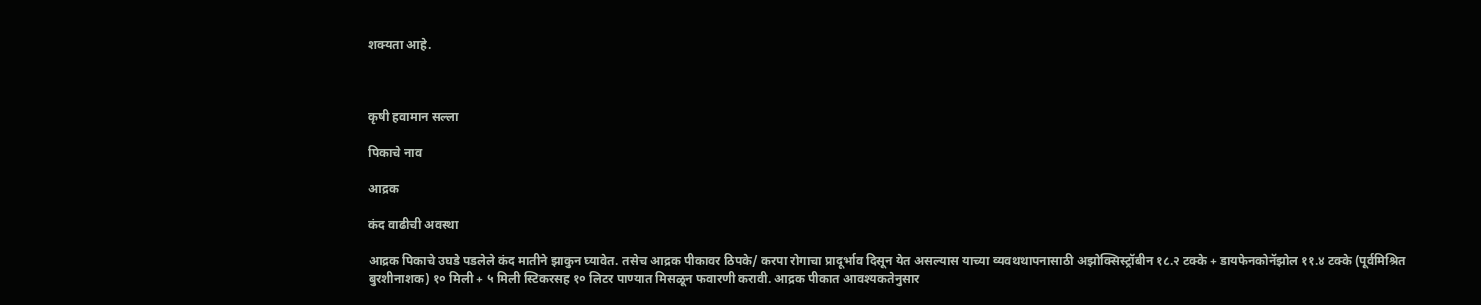शक्यता आहे.



कृषी हवामान सल्ला

पिकाचे नाव

आद्रक

कंद वाढीची अवस्था

आद्रक पिकाचे उघडे पडलेले कंद मातीने झाकुन घ्यावेत. तसेच आद्रक पीकावर ठिपके/ करपा रोगाचा प्रादूर्भाव दिसून येत असल्यास याच्या व्यवथथापनासाठी अझोक्सिस्ट्रॉबीन १८.२ टक्के + डायफेनकोनॅझोल ११.४ टक्के (पूर्वमिश्रित बुरशीनाशक) १० मिली + ५ मिली स्टिकरसह १० लिटर पाण्यात मिसळून फवारणी करावी. आद्रक पीकात आवश्यकतेनुसार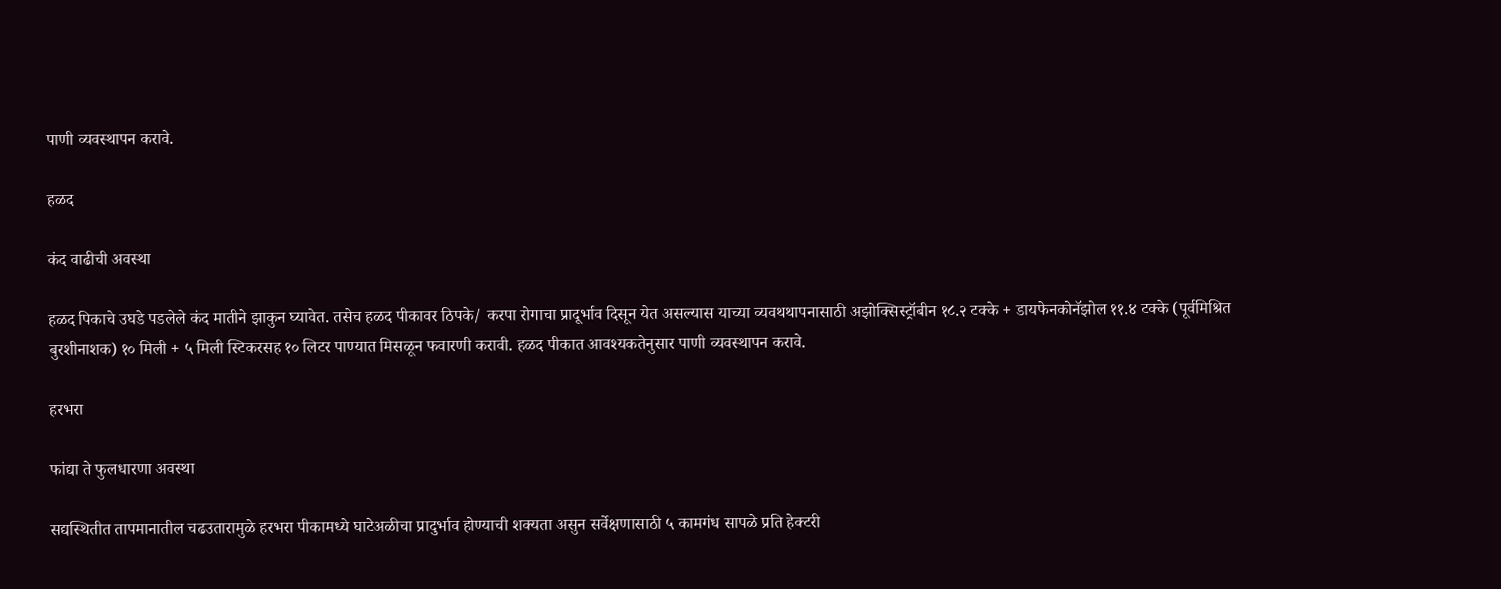पाणी व्यवस्थापन करावे.

हळद

कंद वाढीची अवस्था

हळद पिकाचे उघडे पडलेले कंद मातीने झाकुन घ्यावेत. तसेच हळद पीकावर ठिपके/ करपा रोगाचा प्रादूर्भाव दिसून येत असल्यास याच्या व्यवथथापनासाठी अझोक्सिस्ट्रॉबीन १८.२ टक्के + डायफेनकोनॅझोल ११.४ टक्के (पूर्वमिश्रित बुरशीनाशक) १० मिली + ५ मिली स्टिकरसह १० लिटर पाण्यात मिसळून फवारणी करावी. हळद पीकात आवश्यकतेनुसार पाणी व्यवस्थापन करावे.

हरभरा

फांद्या ते फुलधारणा अवस्था

सद्यस्थितीत तापमानातील चढउतारामुळे हरभरा पीकामध्ये घाटेअळीचा प्रादुर्भाव होण्याची शक्यता असुन सर्वेक्षणासाठी ५ कामगंध सापळे प्रति हेक्टरी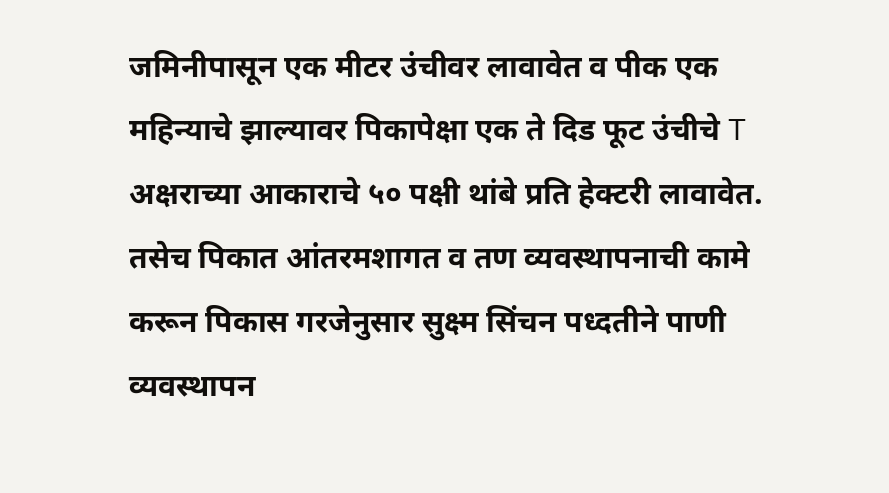जमिनीपासून एक मीटर उंचीवर लावावेत व पीक एक महिन्याचे झाल्यावर पिकापेक्षा एक ते दिड फूट उंचीचे T अक्षराच्या आकाराचे ५० पक्षी थांबे प्रति हेक्टरी लावावेत. तसेच पिकात आंतरमशागत व तण व्यवस्थापनाची कामे करून पिकास गरजेनुसार सुक्ष्म सिंचन पध्दतीने पाणी व्यवस्थापन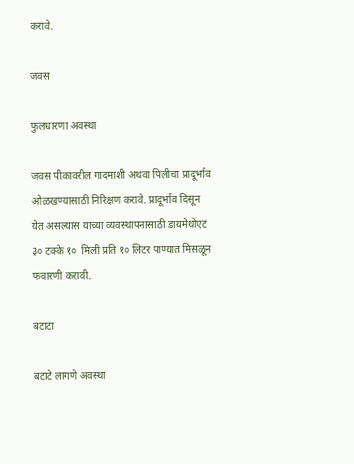करावे.

जवस

फुलधारणा अवस्था

जवस पीकावरील गादमाशी अथवा पिलीचा प्रादूर्भाव ओळखण्यासाठी निरिक्षण करावे. प्रादूर्भाव दिसून येत असल्यास याच्या व्यवस्थापनासाठी डायमेथोएट ३० टक्के १०  मिली प्रति १० लिटर पाण्यात मिसळून फवारणी करावी.

बटाटा

बटाटे लागणे अवस्था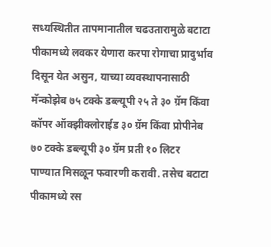सध्यस्थितीत तापमानातील चढउतारामुळे बटाटा पीकामध्ये लवकर येणारा करपा रोगाचा प्रादुर्भाव दिसून येत असुन, याच्या व्यवस्थापनासाठी मॅन्कोझेब ७५ टक्के डब्ल्यूपी २५ ते ३० ग्रॅम किंवा कॉपर ऑक्झीक्लोराईड ३० ग्रॅम किंवा प्रोपीनेब ७० टक्के डब्ल्यूपी ३० ग्रॅम प्रती १० लिटर पाण्यात मिसळून फवारणी करावी. तसेच बटाटा पीकामध्ये रस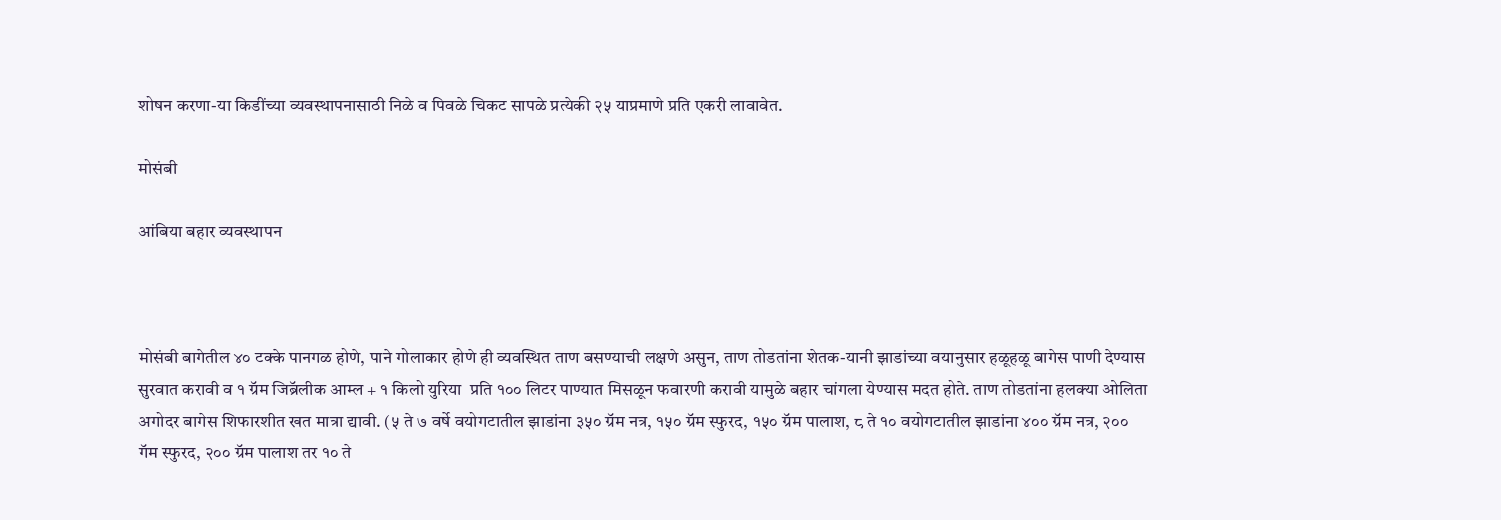शोषन करणा-या किडींच्या व्यवस्थापनासाठी निळे व पिवळे चिकट सापळे प्रत्येकी २५ याप्रमाणे प्रति एकरी लावावेत.

मोसंबी

आंबिया बहार व्यवस्थापन



मोसंबी बागेतील ४० टक्के पानगळ होणे, पाने गोलाकार होणे ही व्यवस्थित ताण बसण्याची लक्षणे असुन, ताण तोडतांना शेतक-यानी झाडांच्या वयानुसार हळूहळू बागेस पाणी देण्यास सुरवात करावी व १ ग्रॅम जिब्रॅलीक आम्ल + १ किलो युरिया  प्रति १०० लिटर पाण्यात मिसळून फवारणी करावी यामुळे बहार चांगला येण्यास मदत होते. ताण तोडतांना हलक्‍या ओलिता अगोदर बागेस शिफारशीत खत मात्रा द्यावी. (५ ते ७ वर्षे वयोगटातील झाडांना ३५० ग्रॅम नत्र, १५० ग्रॅम स्फुरद, १५० ग्रॅम पालाश, ८ ते १० वयोगटातील झाडांना ४०० ग्रॅम नत्र, २०० गॅम स्फुरद, २०० ग्रॅम पालाश तर १० ते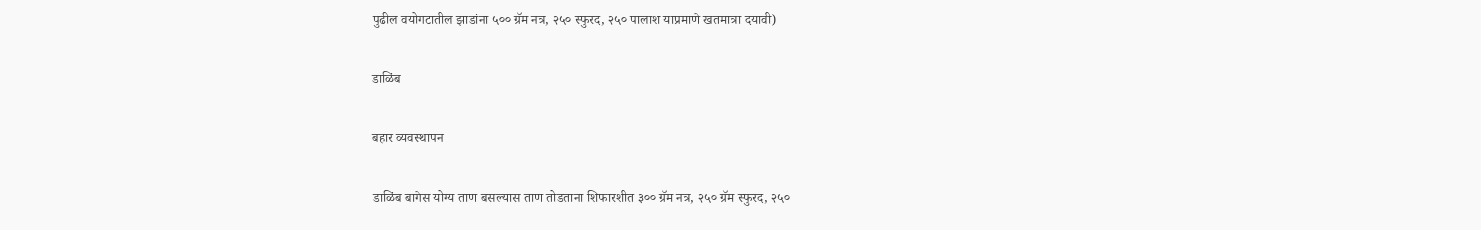पुढील वयोगटातील झाडांना ५०० ग्रॅम नत्र, २५० स्फुरद, २५० पालाश याप्रमाणे खतमात्रा दयावी)

डाळिंब

बहार व्यवस्थापन

डाळिंब बागेस योग्य ताण बसल्यास ताण तोडताना शिफारशीत ३०० ग्रॅम नत्र, २५० ग्रॅम स्‍फुरद, २५०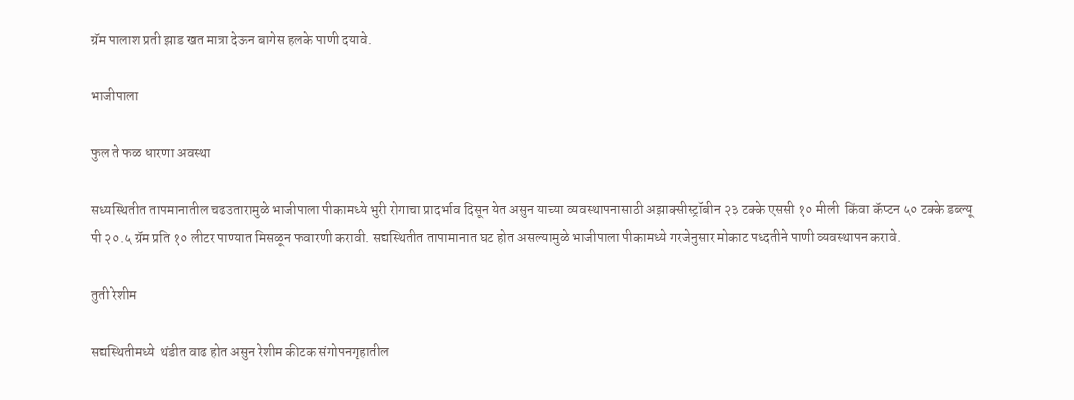ग्रॅम पालाश प्रती झाड खत मात्रा देऊन बागेस हलके पाणी दयावे.

भाजीपाला

फुल ते फळ धारणा अवस्था

सध्यस्थितीत तापमानातील चढउतारामुळे भाजीपाला पीकामध्ये भुरी रोगाचा प्रादर्भाव दिसून येत असुन याच्या व्यवस्थापनासाठी अझाक्सीस्ट्रॉबीन २३ टक्के एससी १० मीली  किंवा कॅप्टन ५० टक्के डब्ल्यू पी २०.५ ग्रॅम प्रति १० लीटर पाण्यात मिसळून फवारणी करावी. सद्यस्थितीत तापामानात घट होत असल्यामुळे भाजीपाला पीकामध्ये गरजेनुसार मोकाट पध्दतीने पाणी व्यवस्थापन करावे.

तुती रेशीम

सद्यस्थितीमध्ये  थंडीत वाढ होत असुन रेशीम कीटक संगोपनगृहातील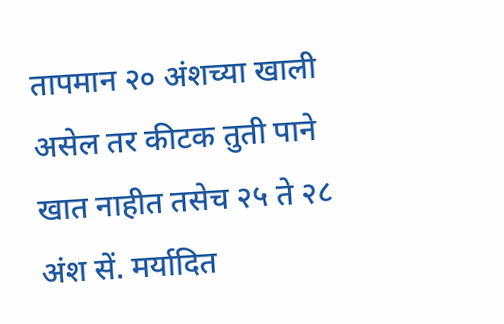तापमान २० अंशच्या खाली असेल तर कीटक तुती पाने खात नाहीत तसेच २५ ते २८ अंश सें. मर्यादित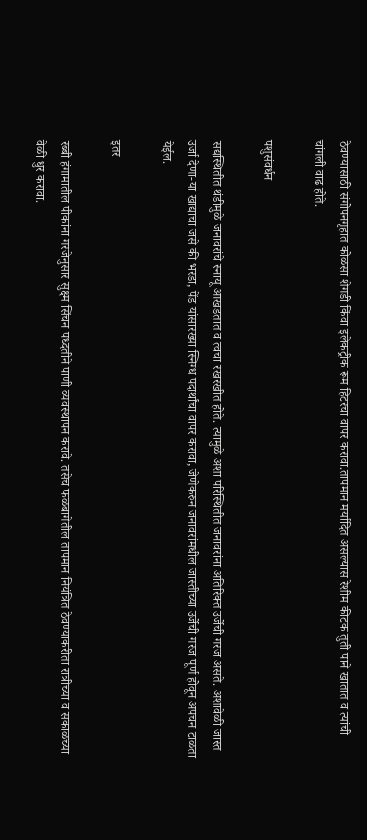ठेवण्यासाठी संगोपनगृहात कोळसा शेगडी किंवा इलेकट्रीक रूम हिटरचा वापर करावा.तापमान मर्यादित असल्यास रेशीम कीटक तुती पाने खातात व त्यांची चांगली वाढ होते.

पशुसंवर्धन

सद्यस्थितीत थंडीमुळे जनावरांचे स्नायू आखडतात व त्वचा रखरखीत होते. त्यामुळे अशा परिस्थितीत जनावरांना अतिरिक्त उर्जेची गरज असते. अशावेळी जास्त उर्जा देणा-या खाद्याचा जसे की भरडा, पेंड यांसारख्या स्निग्ध पदार्थांचा वापर करावा, जेणेकरुन जनावरांमधील जास्तीच्या उर्जेची गरज पूर्ण होवून अपचन टाळता येईल.

इतर

रब्बी हंगामातील पीकांना गरजेनुसार सुक्ष्म सिंचन पध्दतीने पाणी व्यवस्थापन करावे. तसेच फळबागेतील तापमान नियंत्रित ठेवण्याकरीता रात्रीच्या व सकाळच्या वेळी धुर करावा.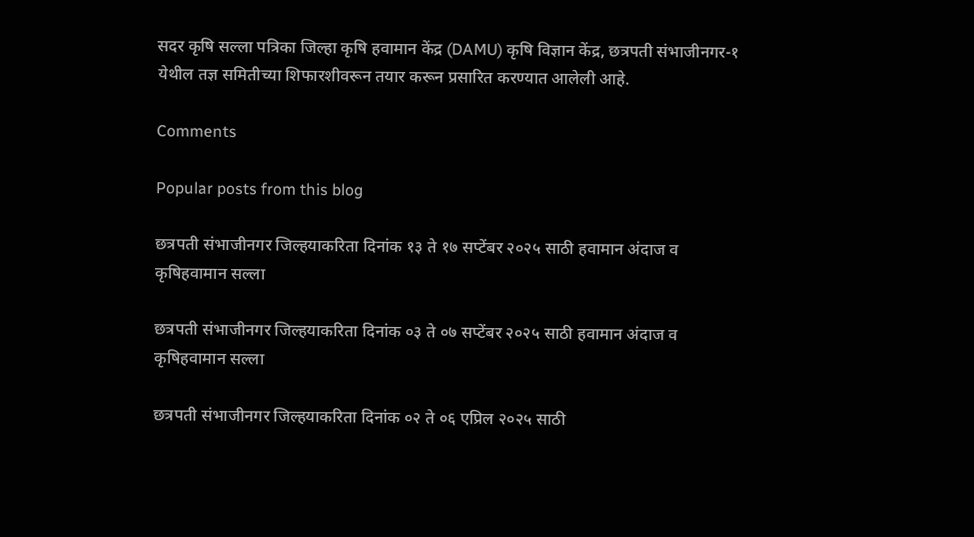सदर कृषि सल्ला पत्रिका जिल्हा कृषि हवामान केंद्र (DAMU) कृषि विज्ञान केंद्र, छत्रपती संभाजीनगर-१ येथील तज्ञ समितीच्या शिफारशीवरून तयार करून प्रसारित करण्यात आलेली आहे.

Comments

Popular posts from this blog

छत्रपती संभाजीनगर जिल्हयाकरिता दिनांक १३ ते १७ सप्टेंबर २०२५ साठी हवामान अंदाज व कृषिहवामान सल्ला

छत्रपती संभाजीनगर जिल्हयाकरिता दिनांक ०३ ते ०७ सप्टेंबर २०२५ साठी हवामान अंदाज व कृषिहवामान सल्ला

छत्रपती संभाजीनगर जिल्हयाकरिता दिनांक ०२ ते ०६ एप्रिल २०२५ साठी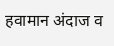हवामान अंदाज व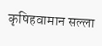कृषिहवामान सल्ला